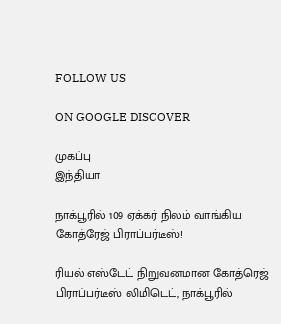FOLLOW US

ON GOOGLE DISCOVER

முகப்பு
இந்தியா

நாக்பூரில் 109 ஏக்கர் நிலம் வாங்கிய கோத்ரேஜ் பிராப்பர்டீஸ்!

ரியல் எஸ்டேட் நிறுவனமான கோத்ரெஜ் பிராப்பர்டீஸ் லிமிடெட், நாக்பூரில்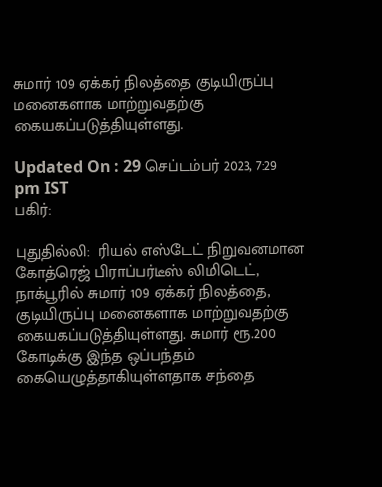சுமார் 109 ஏக்கர் நிலத்தை குடியிருப்பு  மனைகளாக மாற்றுவதற்கு கையகப்படுத்தியுள்ளது.

Updated On : 29 செப்டம்பர் 2023, 7:29 pm IST
பகிர்:

புதுதில்லி:  ரியல் எஸ்டேட் நிறுவனமான கோத்ரெஜ் பிராப்பர்டீஸ் லிமிடெட், நாக்பூரில் சுமார் 109 ஏக்கர் நிலத்தை, குடியிருப்பு மனைகளாக மாற்றுவதற்கு கையகப்படுத்தியுள்ளது. சுமார் ரூ.200 கோடிக்கு இந்த ஒப்பந்தம் கையெழுத்தாகியுள்ளதாக சந்தை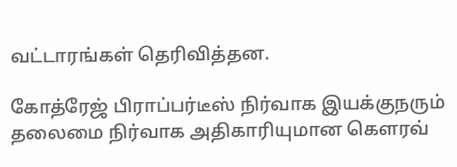வட்டாரங்கள் தெரிவித்தன.

கோத்ரேஜ் பிராப்பர்டீஸ் நிர்வாக இயக்குநரும் தலைமை நிர்வாக அதிகாரியுமான கௌரவ்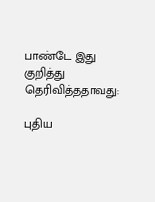பாண்டே இது குறித்து தெரிவித்ததாவது:

புதிய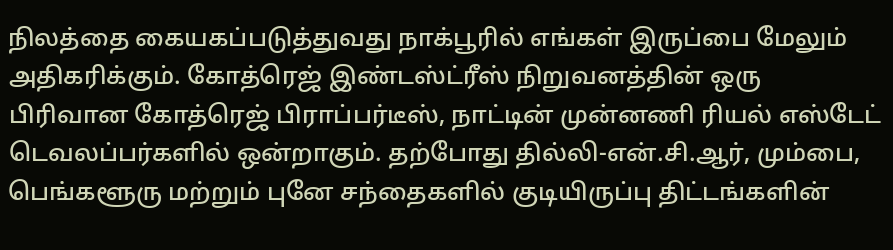நிலத்தை கையகப்படுத்துவது நாக்பூரில் எங்கள் இருப்பை மேலும் அதிகரிக்கும். கோத்ரெஜ் இண்டஸ்ட்ரீஸ் நிறுவனத்தின் ஒரு பிரிவான கோத்ரெஜ் பிராப்பர்டீஸ், நாட்டின் முன்னணி ரியல் எஸ்டேட் டெவலப்பர்களில் ஒன்றாகும். தற்போது தில்லி-என்.சி.ஆர், மும்பை, பெங்களூரு மற்றும் புனே சந்தைகளில் குடியிருப்பு திட்டங்களின்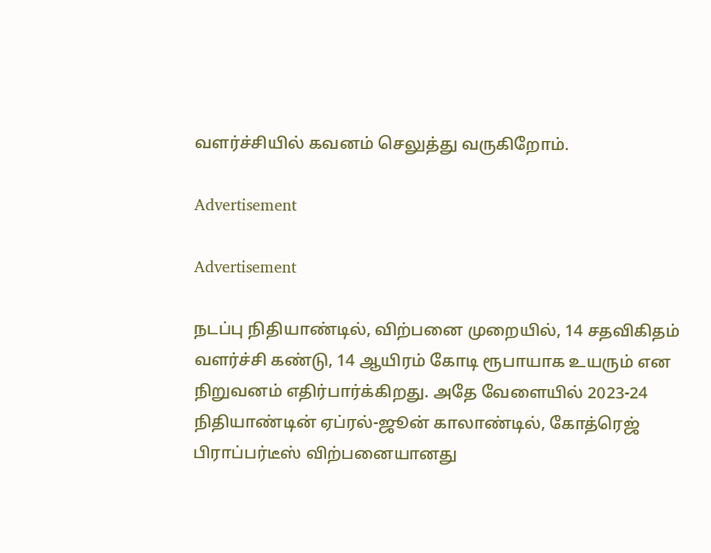வளர்ச்சியில் கவனம் செலுத்து வருகிறோம்.

Advertisement

Advertisement

நடப்பு நிதியாண்டில், விற்பனை முறையில், 14 சதவிகிதம் வளர்ச்சி கண்டு, 14 ஆயிரம் கோடி ரூபாயாக உயரும் என நிறுவனம் எதிர்பார்க்கிறது. அதே வேளையில் 2023-24 நிதியாண்டின் ஏப்ரல்-ஜூன் காலாண்டில், கோத்ரெஜ் பிராப்பர்டீஸ் விற்பனையானது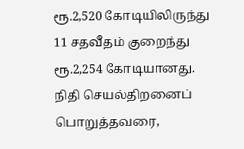ரூ.2,520 கோடியிலிருந்து 11 சதவீதம் குறைந்து ரூ.2,254 கோடியானது. நிதி செயல்திறனைப் பொறுத்தவரை,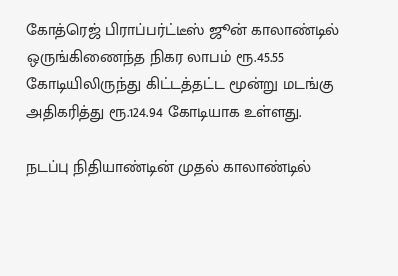கோத்ரெஜ் பிராப்பர்ட்டீஸ் ஜூன் காலாண்டில் ஒருங்கிணைந்த நிகர லாபம் ரூ.45.55 கோடியிலிருந்து கிட்டத்தட்ட மூன்று மடங்கு அதிகரித்து ரூ.124.94 கோடியாக உள்ளது.

நடப்பு நிதியாண்டின் முதல் காலாண்டில்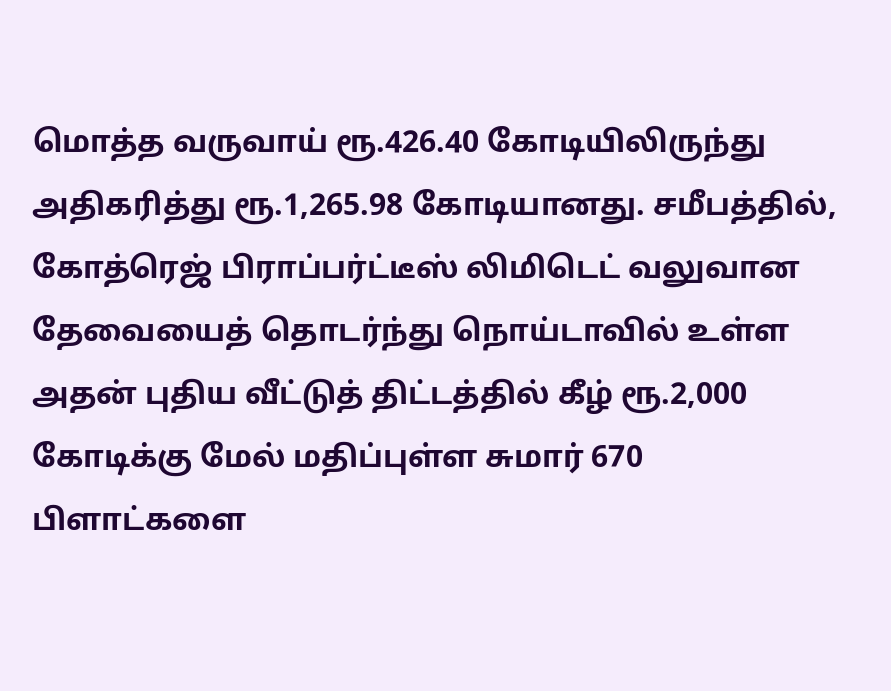மொத்த வருவாய் ரூ.426.40 கோடியிலிருந்து அதிகரித்து ரூ.1,265.98 கோடியானது. சமீபத்தில், கோத்ரெஜ் பிராப்பர்ட்டீஸ் லிமிடெட் வலுவான தேவையைத் தொடர்ந்து நொய்டாவில் உள்ள அதன் புதிய வீட்டுத் திட்டத்தில் கீழ் ரூ.2,000 கோடிக்கு மேல் மதிப்புள்ள சுமார் 670 பிளாட்களை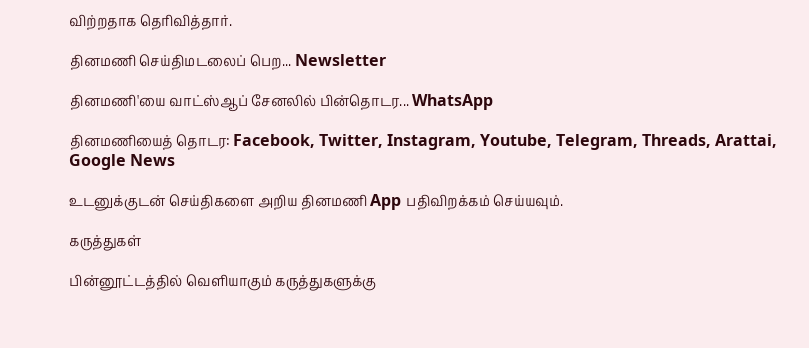விற்றதாக தெரிவித்தார்.

தினமணி செய்திமடலைப் பெற... Newsletter

தினமணி'யை வாட்ஸ்ஆப் சேனலில் பின்தொடர... WhatsApp

தினமணியைத் தொடர: Facebook, Twitter, Instagram, Youtube, Telegram, Threads, Arattai, Google News

உடனுக்குடன் செய்திகளை அறிய தினமணி App பதிவிறக்கம் செய்யவும்.

கருத்துகள்

பின்னூட்டத்தில் வெளியாகும் கருத்துகளுக்கு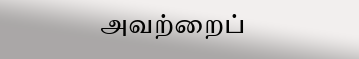அவற்றைப்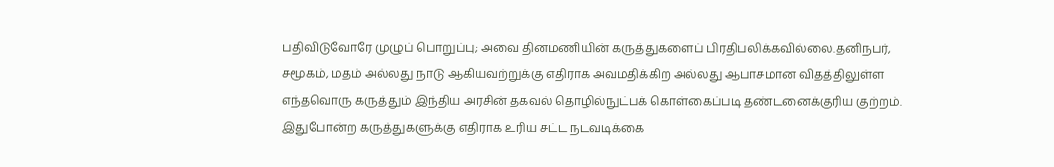பதிவிடுவோரே முழுப் பொறுப்பு; அவை தினமணியின் கருத்துகளைப் பிரதிபலிக்கவில்லை.தனிநபர், சமூகம், மதம் அல்லது நாடு ஆகியவற்றுக்கு எதிராக அவமதிக்கிற அல்லது ஆபாசமான விதத்திலுள்ள எந்தவொரு கருத்தும் இந்திய அரசின் தகவல் தொழில்நுட்பக் கொள்கைப்படி தண்டனைக்குரிய குற்றம். இதுபோன்ற கருத்துகளுக்கு எதிராக உரிய சட்ட நடவடிக்கை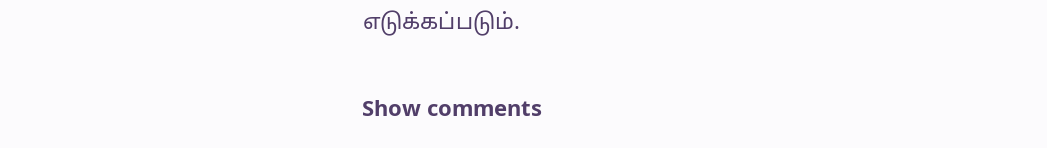எடுக்கப்படும்.

Show comments